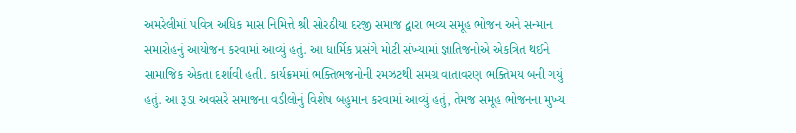અમરેલીમાં પવિત્ર અધિક માસ નિમિત્તે શ્રી સોરઠીયા દરજી સમાજ દ્વારા ભવ્ય સમૂહ ભોજન અને સન્માન સમારોહનું આયોજન કરવામાં આવ્યું હતું. આ ધાર્મિક પ્રસંગે મોટી સંખ્યામાં જ્ઞાતિજનોએ એકત્રિત થઈને સામાજિક એકતા દર્શાવી હતી. કાર્યક્રમમાં ભક્તિભજનોની રમઝટથી સમગ્ર વાતાવરણ ભક્તિમય બની ગયું હતું. આ રૂડા અવસરે સમાજના વડીલોનું વિશેષ બહુમાન કરવામાં આવ્યું હતું, તેમજ સમૂહ ભોજનના મુખ્ય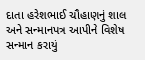દાતા હરેશભાઈ ચૌહાણનું શાલ અને સન્માનપત્ર આપીને વિશેષ સન્માન કરાયું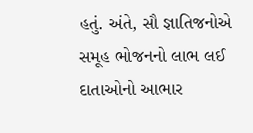હતું. અંતે, સૌ જ્ઞાતિજનોએ સમૂહ ભોજનનો લાભ લઈ દાતાઓનો આભાર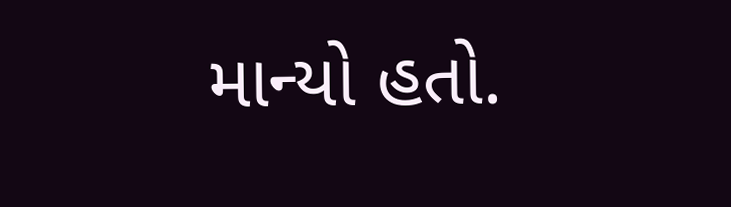માન્યો હતો.